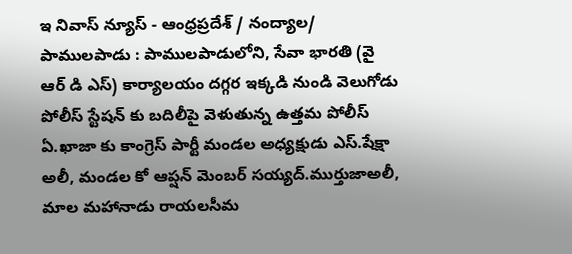ఇ నివాస్ న్యూస్ - ఆంధ్రప్రదేశ్ / నంద్యాల/ పాములపాడు : పాములపాడులోని, సేవా భారతి (వై ఆర్ డి ఎస్) కార్యాలయం దగ్గర ఇక్కడి నుండి వెలుగోడు పోలీస్ స్టేషన్ కు బదిలీపై వెళుతున్న ఉత్తమ పోలీస్ ఏ.ఖాజా కు కాంగ్రెస్ పార్టీ మండల అధ్యక్షుడు ఎస్.షేక్షా అలీ, మండల కో ఆప్షన్ మెంబర్ సయ్యద్.ముర్తుజాఅలీ, మాల మహానాడు రాయలసీమ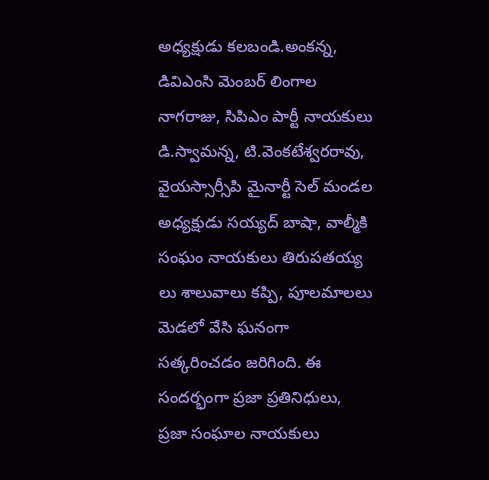అధ్యక్షుడు కలబండి.అంకన్న, డివిఎంసి మెంబర్ లింగాల నాగరాజు, సిపిఎం పార్టీ నాయకులు డి.స్వామన్న, టి.వెంకటేశ్వరరావు, వైయస్సార్సీపి మైనార్టీ సెల్ మండల అధ్యక్షుడు సయ్యద్ బాషా, వాల్మీకి సంఘం నాయకులు తిరుపతయ్య లు శాలువాలు కప్పి, పూలమాలలు మెడలో వేసి ఘనంగా సత్కరించడం జరిగింది. ఈ సందర్భంగా ప్రజా ప్రతినిధులు, ప్రజా సంఘాల నాయకులు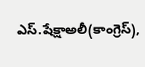ఎస్.షేక్షాఅలీ(కాంగ్రెస్),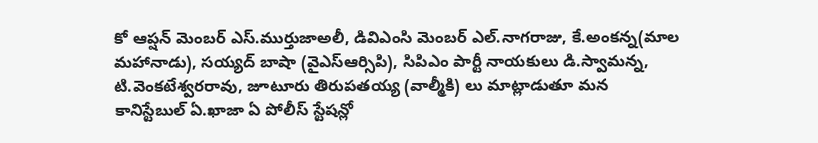కో ఆప్షన్ మెంబర్ ఎస్.ముర్తుజాఅలీ, డివిఎంసి మెంబర్ ఎల్.నాగరాజు, కే.అంకన్న(మాల మహానాడు), సయ్యద్ బాషా (వైఎస్ఆర్సిపి), సిపిఎం పార్టీ నాయకులు డి.స్వామన్న, టి.వెంకటేశ్వరరావు, జూటూరు తిరుపతయ్య (వాల్మీకి) లు మాట్లాడుతూ మన కానిస్టేబుల్ ఏ.ఖాజా ఏ పోలీస్ స్టేషన్లో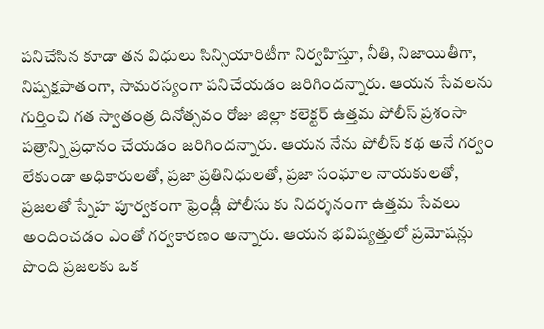పనిచేసిన కూడా తన విధులు సిన్సియారిటీగా నిర్వహిస్తూ, నీతి, నిజాయితీగా, నిష్పక్షపాతంగా, సామరస్యంగా పనిచేయడం జరిగిందన్నారు. ఆయన సేవలను గుర్తించి గత స్వాతంత్ర దినోత్సవం రోజు జిల్లా కలెక్టర్ ఉత్తమ పోలీస్ ప్రశంసా పత్రాన్ని ప్రధానం చేయడం జరిగిందన్నారు. ఆయన నేను పోలీస్ కథ అనే గర్వం లేకుండా అధికారులతో, ప్రజా ప్రతినిధులతో, ప్రజా సంఘాల నాయకులతో, ప్రజలతో స్నేహ పూర్వకంగా ఫ్రెండ్లీ పోలీసు కు నిదర్శనంగా ఉత్తమ సేవలు అందించడం ఎంతో గర్వకారణం అన్నారు. ఆయన భవిష్యత్తులో ప్రమోషన్లు పొంది ప్రజలకు ఒక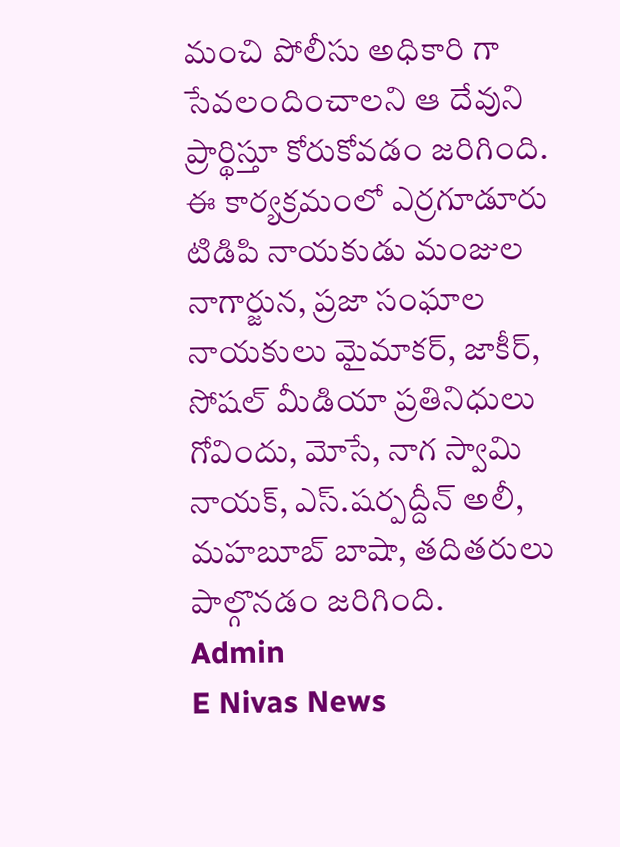మంచి పోలీసు అధికారి గా సేవలందించాలని ఆ దేవుని ప్రార్థిస్తూ కోరుకోవడం జరిగింది. ఈ కార్యక్రమంలో ఎర్రగూడూరు టిడిపి నాయకుడు మంజుల నాగార్జున, ప్రజా సంఘాల నాయకులు మైమాకర్, జాకీర్, సోషల్ మీడియా ప్రతినిధులు గోవిందు, మోసే, నాగ స్వామి నాయక్, ఎస్.షర్పద్దీన్ అలీ, మహబూబ్ బాషా, తదితరులు పాల్గొనడం జరిగింది.
Admin
E Nivas News